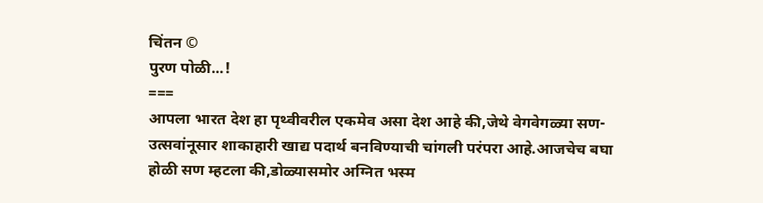चिंतन ©
पुरण पोळी...!
===
आपला भारत देश हा पृथ्वीवरील एकमेव असा देश आहे की,जेथे वेगवेगळ्या सण-उत्सवांनूसार शाकाहारी खाद्य पदार्थ बनविण्याची चांगली परंपरा आहे.आजचेच बघा होळी सण म्हटला की,डोळ्यासमोर अग्नित भस्म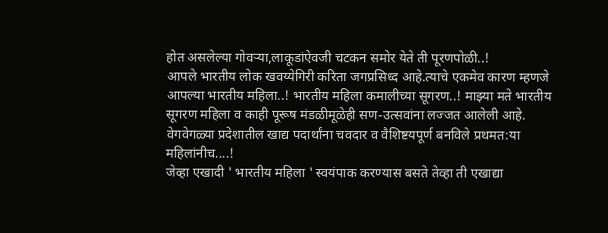होत असलेल्या गोवऱ्या,लाकूडांऐवजी चटकन समोर येते ती पूरणपोळी..!
आपले भारतीय लोक खवय्येगिरी करिता जगप्रसिध्द आहे.त्याचे एकमेव कारण म्हणजे आपल्या भारतीय महिला..! भारतीय महिला कमालीच्या सूगरण..! माझ्या मते भारतीय सूगरण महिला व काही पूरूष मंडळीमूळेही सण-उत्सवांना लज्जत आलेली आहे. वेगवेगळ्या प्रदेशातील खाद्य पदार्थांना चवदार व वैशिष्टयपूर्ण बनविले प्रथमत:या महिलांनीच....!
जेव्हा एखादी ' भारतीय महिला ' स्वयंपाक करण्यास बसते तेव्हा ती एखाद्या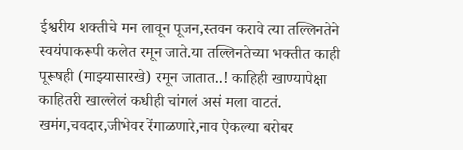ईश्वरीय शक्तीचे मन लावून पूजन,स्तवन करावे त्या तल्लिनतेने स्वयंपाकरूपी कलेत रमून जाते.या तल्लिनतेच्या भक्तीत काही पूरूषही (माझ्यासारखे) रमून जातात..! काहिही खाण्यापेक्षा काहितरी खाल्लेलं कधीही चांगलं असं मला वाटतं. खमंग,चवदार,जीभेवर रेंगाळणारे,नाव ऐकल्या बरोबर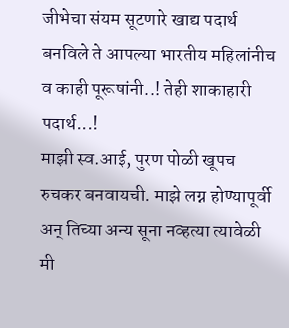जीभेचा संयम सूटणारे खाद्य पदार्थ बनविले ते आपल्या भारतीय महिलांनीच व काही पूरूषांनी..! तेही शाकाहारी पदार्थ...!
माझी स्व.आई, पुरण पोळी खूपच रुचकर बनवायची. माझे लग्न होण्यापूर्वी अन् तिच्या अन्य सूना नव्हत्या त्यावेळी मी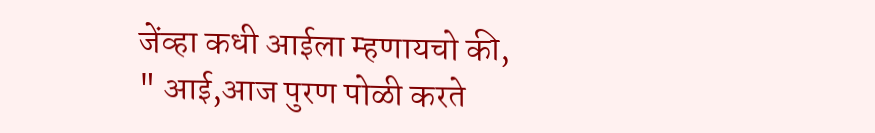जेंव्हा कधी आईला म्हणायचो की,
" आई,आज पुरण पोळी करते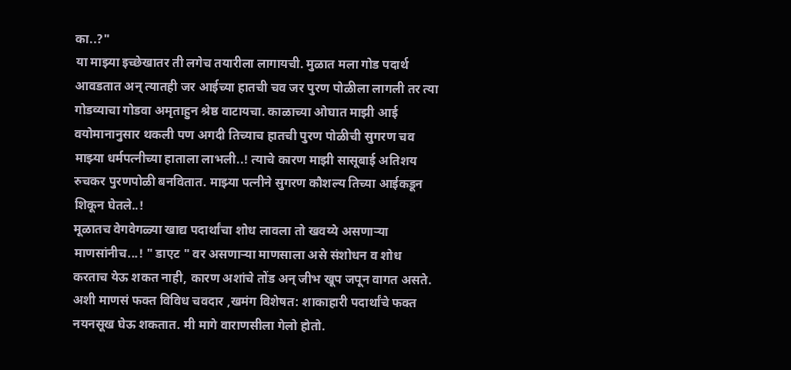का..?"
या माझ्या इच्छेखातर ती लगेच तयारीला लागायची. मुळात मला गोड पदार्थ आवडतात अन् त्यातही जर आईच्या हातची चव जर पुरण पोळीला लागली तर त्या गोडव्याचा गोडवा अमृताहुन श्रेष्ठ वाटायचा. काळाच्या ओघात माझी आई वयोमानानुसार थकली पण अगदी तिच्याच हातची पुरण पोळीची सुगरण चव माझ्या धर्मपत्नीच्या हाताला लाभली..! त्याचे कारण माझी सासूबाई अतिशय रुचकर पुरणपोळी बनवितात. माझ्या पत्नीने सुगरण कौशल्य तिच्या आईकडून शिकून घेतले..!
मूळातच वेगवेगळ्या खाद्य पदार्थांचा शोध लावला तो खवय्ये असणाऱ्या माणसांनीच...! " डाएट " वर असणाऱ्या माणसाला असे संशोधन व शोध करताच येऊ शकत नाही, कारण अशांचे तोंड अन् जीभ खूप जपून वागत असते. अशी माणसं फक्त विविध चवदार ,खमंग विशेषत: शाकाहारी पदार्थांचे फक्त नयनसूख घेऊ शकतात. मी मागे वाराणसीला गेलो होतो.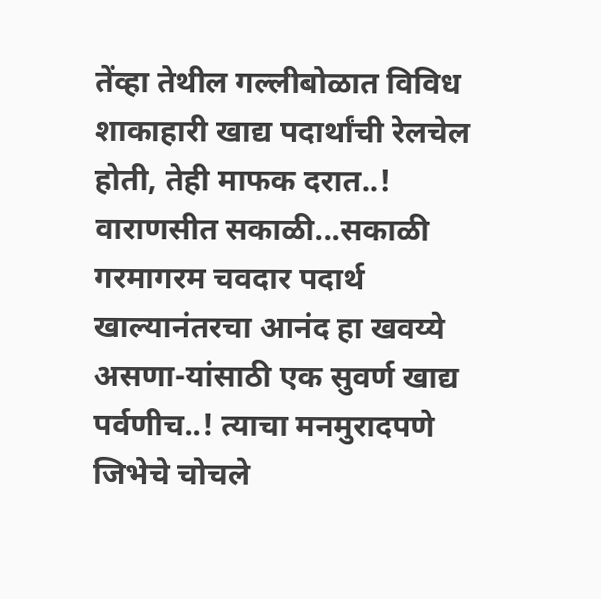तेंव्हा तेथील गल्लीबोळात विविध शाकाहारी खाद्य पदार्थांची रेलचेल होती, तेही माफक दरात..! वाराणसीत सकाळी...सकाळी गरमागरम चवदार पदार्थ खाल्यानंतरचा आनंद हा खवय्ये असणा-यांसाठी एक सुवर्ण खाद्य पर्वणीच..! त्याचा मनमुरादपणे जिभेचे चोचले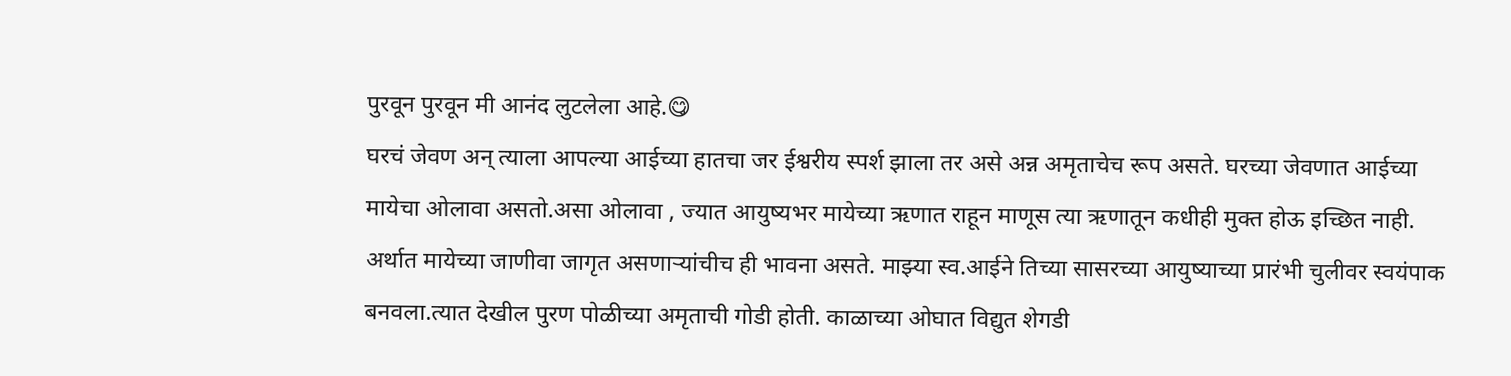पुरवून पुरवून मी आनंद लुटलेला आहे.😋
घरचं जेवण अन् त्याला आपल्या आईच्या हातचा जर ईश्वरीय स्पर्श झाला तर असे अन्न अमृताचेच रूप असते. घरच्या जेवणात आईच्या मायेचा ओलावा असतो.असा ओलावा , ज्यात आयुष्यभर मायेच्या ऋणात राहून माणूस त्या ऋणातून कधीही मुक्त होऊ इच्छित नाही. अर्थात मायेच्या जाणीवा जागृत असणाऱ्यांचीच ही भावना असते. माझ्या स्व.आईने तिच्या सासरच्या आयुष्याच्या प्रारंभी चुलीवर स्वयंपाक बनवला.त्यात देखील पुरण पोळीच्या अमृताची गोडी होती. काळाच्या ओघात विद्युत शेगडी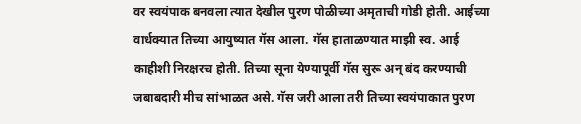वर स्वयंपाक बनवला त्यात देखील पुरण पोळीच्या अमृताची गोडी होती. आईच्या वार्धक्यात तिच्या आयुष्यात गॅस आला. गॅस हाताळण्यात माझी स्व. आई काहीशी निरक्षरच होती. तिच्या सूना येण्यापूर्वी गॅस सुरू अन् बंद करण्याची जबाबदारी मीच सांभाळत असे. गॅस जरी आला तरी तिच्या स्वयंपाकात पुरण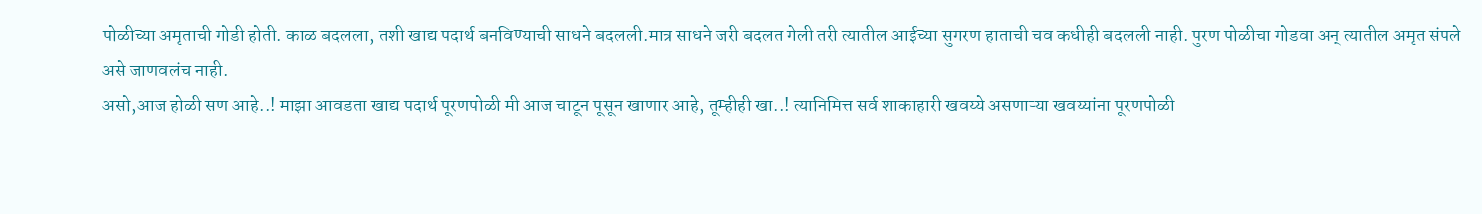पोळीच्या अमृताची गोडी होती. काळ बदलला, तशी खाद्य पदार्थ बनविण्याची साधने बदलली.मात्र साधने जरी बदलत गेली तरी त्यातील आईच्या सुगरण हाताची चव कधीही बदलली नाही. पुरण पोळीचा गोडवा अन् त्यातील अमृत संपले असे जाणवलंच नाही.
असो,आज होळी सण आहे..! माझा आवडता खाद्य पदार्थ पूरणपोळी मी आज चाटून पूसून खाणार आहे, तूम्हीही खा..! त्यानिमित्त सर्व शाकाहारी खवय्ये असणाऱ्या खवय्यांना पूरणपोळी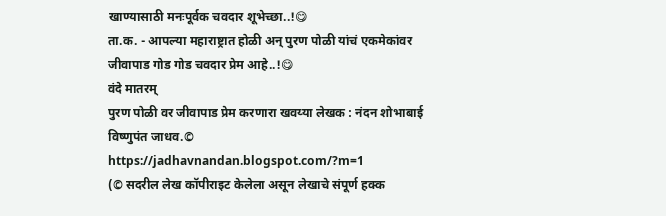खाण्यासाठी मनःपूर्वक चवदार शूभेच्छा..!😋
ता.क. - आपल्या महाराष्ट्रात होळी अन् पुरण पोळी यांचं एकमेकांवर जीवापाड गोड गोड चवदार प्रेम आहे..!😋
वंदे मातरम्
पुरण पोळी वर जीवापाड प्रेम करणारा खवय्या लेखक : नंदन शोभाबाई विष्णुपंत जाधव.©
https://jadhavnandan.blogspot.com/?m=1
(© सदरील लेख कॉपीराइट केलेला असून लेखाचे संपूर्ण हक्क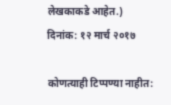लेखकाकडे आहेत.)
दिनांक: १२ मार्च २०१७

कोणत्याही टिप्पण्या नाहीत: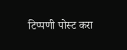टिप्पणी पोस्ट करा